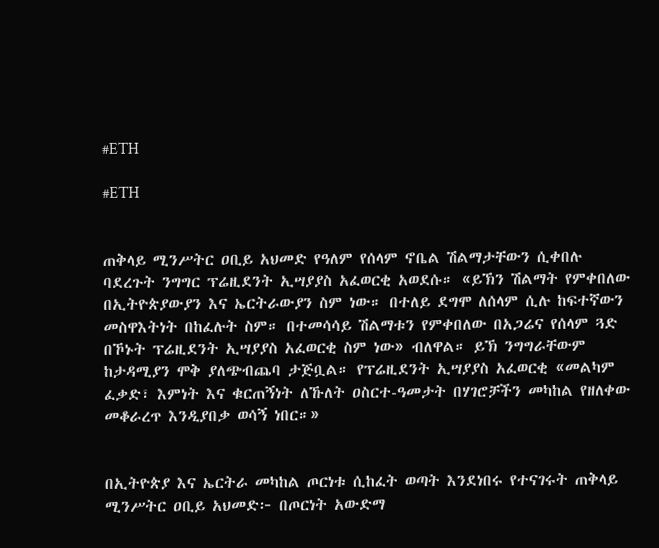#ETH

#ETH


ጠቅላይ ሚንሥትር ዐቢይ አህመድ የዓለም የሰላም ኖቤል ሽልማታቸውን ሲቀበሉ ባደረጉት ንግግር ፕሬዚደንት ኢሣያያስ አፈወርቂ አወደሱ። «ይኽን ሽልማት የምቀበለው በኢትዮጵያውያን እና ኤርትራውያን ስም ነው። በተለይ ደግሞ ለሰላም ሲሉ ከፍተኛውን መስዋእትነት በከፈሉት ስም። በተመሳሳይ ሽልማቱን የምቀበለው በአጋሬና የሰላም ጓድ በኾኑት ፕሬዚደንት ኢሣያያስ አፈወርቂ ስም ነው» ብለዋል። ይኽ ንግግራቸውም ከታዳሚያን ሞቅ ያለጭብጨባ ታጅቧል። የፕሬዚደንት ኢሣያያስ አፈወርቂ «መልካም ፈቃድ፣ እምነት እና ቁርጠኝነት ለኹለት ዐስርተ-ዓመታት በሃገሮቻችን መካከል የዘለቀው መቆራረጥ እንዲያበቃ ወሳኝ ነበር።»


በኢትዮጵያ እና ኤርትራ መካከል ጦርነቱ ሲከፈት ወጣት እንደነበሩ የተናገሩት ጠቅላይ ሚንሥትር ዐቢይ አህመድ፦ በጦርነት አውድማ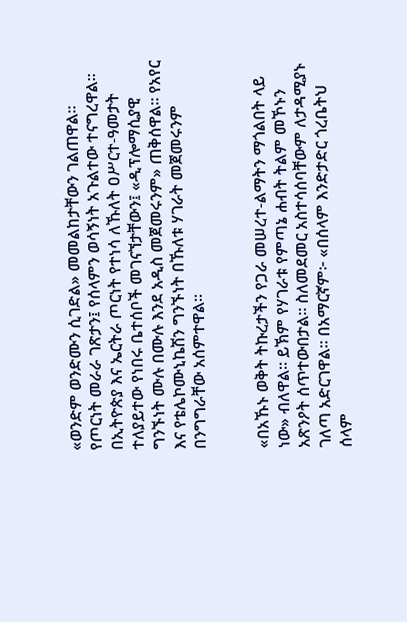«ወንድም ወንድሙን ሲገድል» መመልከታቸውን ገልጠዋል። የጦርነት መራራ ገጽታን፤ የሰላምን ወሳኝነት አጉልተው ተናግረዋል። በኢትዮጵያ እና ኤርትራ ጦርነት የተነሳ ለኹለት ዐሥርተ-ዓመታት ተለያይተው የነበሩ ቤተሰቦች መገናኘታቸውን፤ «ዲፕሎማሲያዊ ግንኙነት ሙሉ በሙሉ እንደ አዲስ መጀመሩንም» ጠቅሰዋል። የአየር እና የቴሌኮሙኒኬሽን ግንኙነት በኹለቱ ሃገራት መጀመሩንም በንግግራቸው አሰምተዋል።


«በአኹኑ ወቅት ትኩረታችን የጋራ መሠረተ-ልማትን ማጎልበት ላይ ነው» ብለዋል። ይኽም የሃገራቱ የምጣኔ ሐብት ትልም መኾኑን አጽንዖት ሰጥተውበታል። ስለመደመር አስተሳሰባቸውም ለታዳሚያኑ ገለጣ አድርገዋል። በአማርኛም፦ «በሰላም እንድታድር ጎረቤትህ ሰላም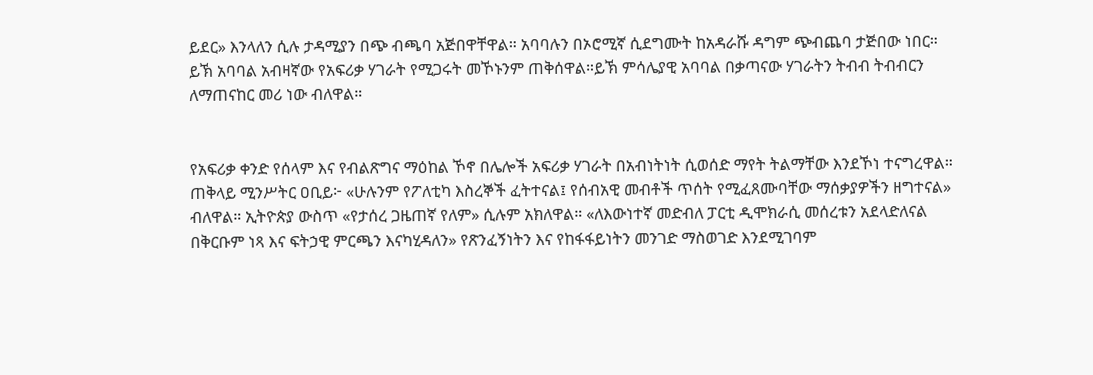ይደር» እንላለን ሲሉ ታዳሚያን በጭ ብጫባ አጅበዋቸዋል። አባባሉን በኦሮሚኛ ሲደግሙት ከአዳራሹ ዳግም ጭብጨባ ታጅበው ነበር። ይኽ አባባል አብዛኛው የአፍሪቃ ሃገራት የሚጋሩት መኾኑንም ጠቅሰዋል።ይኽ ምሳሌያዊ አባባል በቃጣናው ሃገራትን ትብብ ትብብርን ለማጠናከር መሪ ነው ብለዋል።


የአፍሪቃ ቀንድ የሰላም እና የብልጽግና ማዕከል ኾኖ በሌሎች አፍሪቃ ሃገራት በአብነትነት ሲወሰድ ማየት ትልማቸው እንደኾነ ተናግረዋል። ጠቅላይ ሚንሥትር ዐቢይ፦ «ሁሉንም የፖለቲካ እስረኞች ፈትተናል፤ የሰብአዊ መብቶች ጥሰት የሚፈጸሙባቸው ማሰቃያዎችን ዘግተናል» ብለዋል። ኢትዮጵያ ውስጥ «የታሰረ ጋዜጠኛ የለም» ሲሉም አክለዋል። «ለእውነተኛ መድብለ ፓርቲ ዲሞክራሲ መሰረቱን አደላድለናል በቅርቡም ነጻ እና ፍትኃዊ ምርጫን እናካሂዳለን» የጽንፈኝነትን እና የከፋፋይነትን መንገድ ማስወገድ እንደሚገባም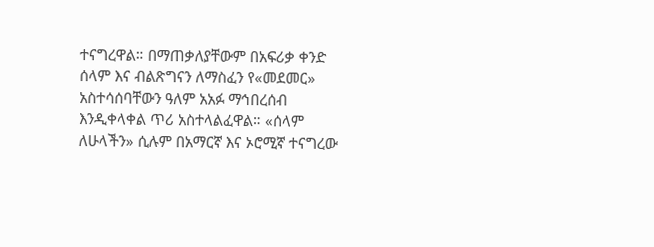ተናግረዋል። በማጠቃለያቸውም በአፍሪቃ ቀንድ ሰላም እና ብልጽግናን ለማስፈን የ«መደመር» አስተሳሰባቸውን ዓለም አአፉ ማኅበረሰብ እንዲቀላቀል ጥሪ አስተላልፈዋል። «ሰላም ለሁላችን» ሲሉም በአማርኛ እና ኦሮሚኛ ተናግረው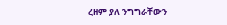ረዘም ያለ ንግግራቸውን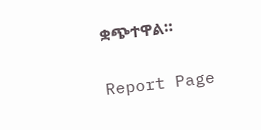ቋጭተዋል።

Report Page